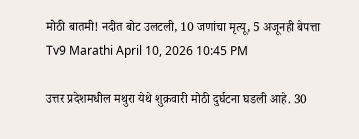मोठी बातमी! नदीत बोट उलटली, 10 जणांचा मृत्यू, 5 अजूनही बेपत्ता
Tv9 Marathi April 10, 2026 10:45 PM

उत्तर प्रदेशमधील मथुरा येथे शुक्रवारी मोठी दुर्घटना घडली आहे. 30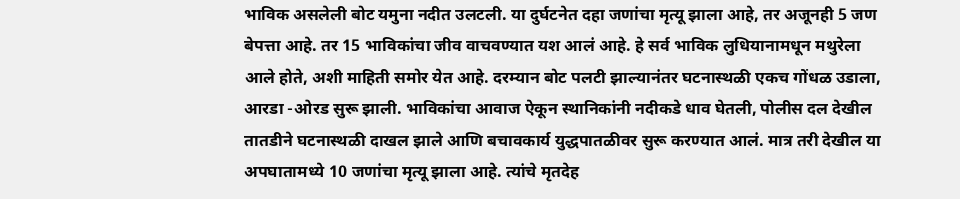भाविक असलेली बोट यमुना नदीत उलटली. या दुर्घटनेत दहा जणांचा मृत्यू झाला आहे, तर अजूनही 5 जण बेपत्ता आहे. तर 15 भाविकांचा जीव वाचवण्यात यश आलं आहे. हे सर्व भाविक लुधियानामधून मथुरेला आले होते, अशी माहिती समोर येत आहे. दरम्यान बोट पलटी झाल्यानंतर घटनास्थळी एकच गोंधळ उडाला, आरडा -ओरड सुरू झाली. भाविकांचा आवाज ऐकून स्थानिकांनी नदीकडे धाव घेतली, पोलीस दल देखील तातडीने घटनास्थळी दाखल झाले आणि बचावकार्य युद्धपातळीवर सुरू करण्यात आलं. मात्र तरी देखील या अपघातामध्ये 10 जणांचा मृत्यू झाला आहे. त्यांचे मृतदेह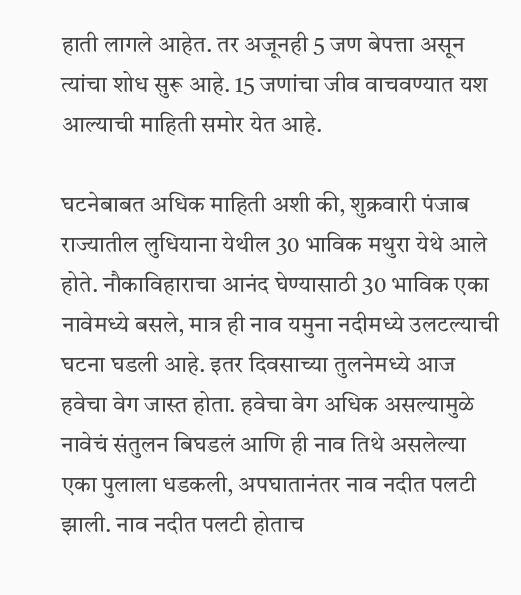हाती लागले आहेत. तर अजूनही 5 जण बेपत्ता असून त्यांचा शोध सुरू आहे. 15 जणांचा जीव वाचवण्यात यश आल्याची माहिती समोर येत आहे.

घटनेबाबत अधिक माहिती अशी की, शुक्रवारी पंजाब राज्यातील लुधियाना येथील 30 भाविक मथुरा येथे आले होते. नौकाविहाराचा आनंद घेण्यासाठी 30 भाविक एका नावेमध्ये बसले, मात्र ही नाव यमुना नदीमध्ये उलटल्याची घटना घडली आहे. इतर दिवसाच्या तुलनेमध्ये आज हवेचा वेग जास्त होता. हवेचा वेग अधिक असल्यामुळे नावेचं संतुलन बिघडलं आणि ही नाव तिथे असलेल्या एका पुलाला धडकली, अपघातानंतर नाव नदीत पलटी झाली. नाव नदीत पलटी होताच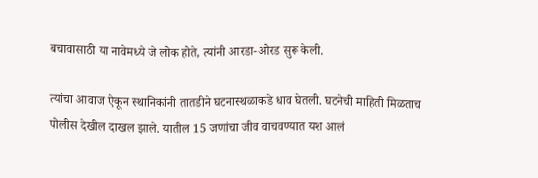बचावासाठी या नावेमध्ये जे लोक होते, त्यांनी आरडा-ओरड सुरू केली.

त्यांचा आवाज ऐकून स्थानिकांनी तातडीने घटनास्थळाकडे धाव घेतली. घटनेची माहिती मिळताच पोलीस देखील दाखल झाले. यातील 15 जणांचा जीव वाचवण्यात यश आलं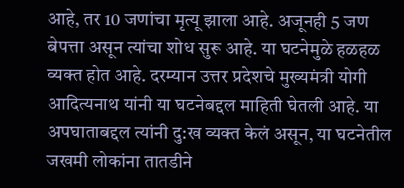आहे, तर 10 जणांचा मृत्यू झाला आहे. अजूनही 5 जण बेपत्ता असून त्यांचा शोध सुरू आहे. या घटनेमुळे हळहळ व्यक्त होत आहे. दरम्यान उत्तर प्रदेशचे मुख्यमंत्री योगी आदित्यनाथ यांनी या घटनेबद्दल माहिती घेतली आहे. या अपघाताबद्दल त्यांनी दु:ख व्यक्त केलं असून, या घटनेतील जखमी लोकांना तातडीने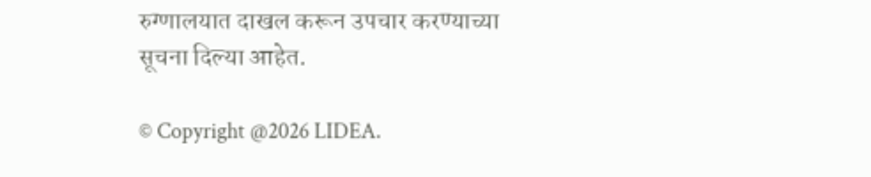रुग्णालयात दाखल करून उपचार करण्याच्या सूचना दिल्या आहेत.

© Copyright @2026 LIDEA.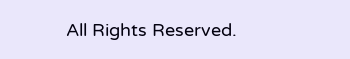All Rights Reserved.